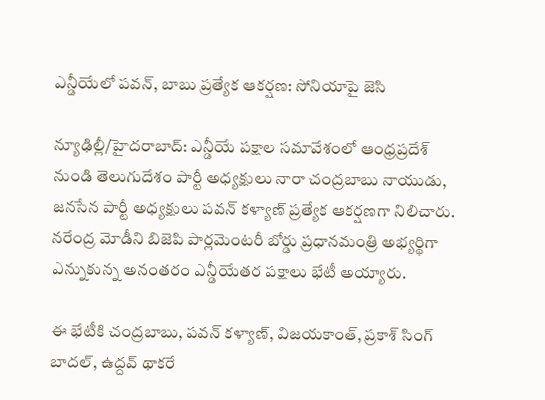ఎన్డీయేలో పవన్, బాబు ప్రత్యేక ఆకర్షణ: సోనియాపై జెసి

న్యూఢిల్లీ/హైదరాబాద్: ఎన్డీయే పక్షాల సమావేశంలో ఆంధ్రప్రదేశ్ నుండి తెలుగుదేశం పార్టీ అధ్యక్షులు నారా చంద్రబాబు నాయుడు, జనసేన పార్టీ అధ్యక్షులు పవన్ కళ్యాణ్ ప్రత్యేక ఆకర్షణగా నిలిచారు. నరేంద్ర మోడీని బిజెపి పార్లమెంటరీ బోర్డు ప్రధానమంత్రి అభ్యర్థిగా ఎన్నుకున్న అనంతరం ఎన్డీయేతర పక్షాలు భేటీ అయ్యారు.

ఈ భేటీకి చంద్రబాబు, పవన్ కళ్యాణ్, విజయకాంత్, ప్రకాశ్ సింగ్ బాదల్, ఉద్దవ్ థాకరే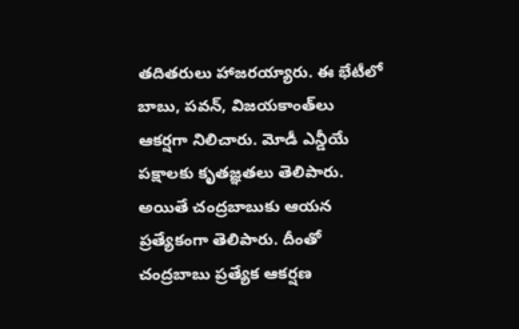తదితరులు హాజరయ్యారు. ఈ భేటీలో బాబు, పవన్, విజయకాంత్‌లు ఆకర్షగా నిలిచారు. మోడీ ఎన్డీయే పక్షాలకు కృతజ్ఞతలు తెలిపారు. అయితే చంద్రబాబుకు ఆయన ప్రత్యేకంగా తెలిపారు. దీంతో చంద్రబాబు ప్రత్యేక ఆకర్షణ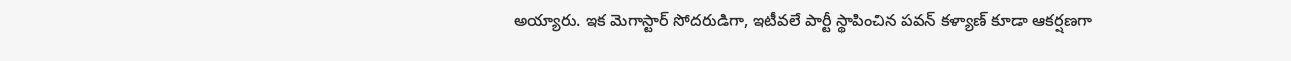అయ్యారు. ఇక మెగాస్టార్ సోదరుడిగా, ఇటీవలే పార్టీ స్థాపించిన పవన్ కళ్యాణ్ కూడా ఆకర్షణగా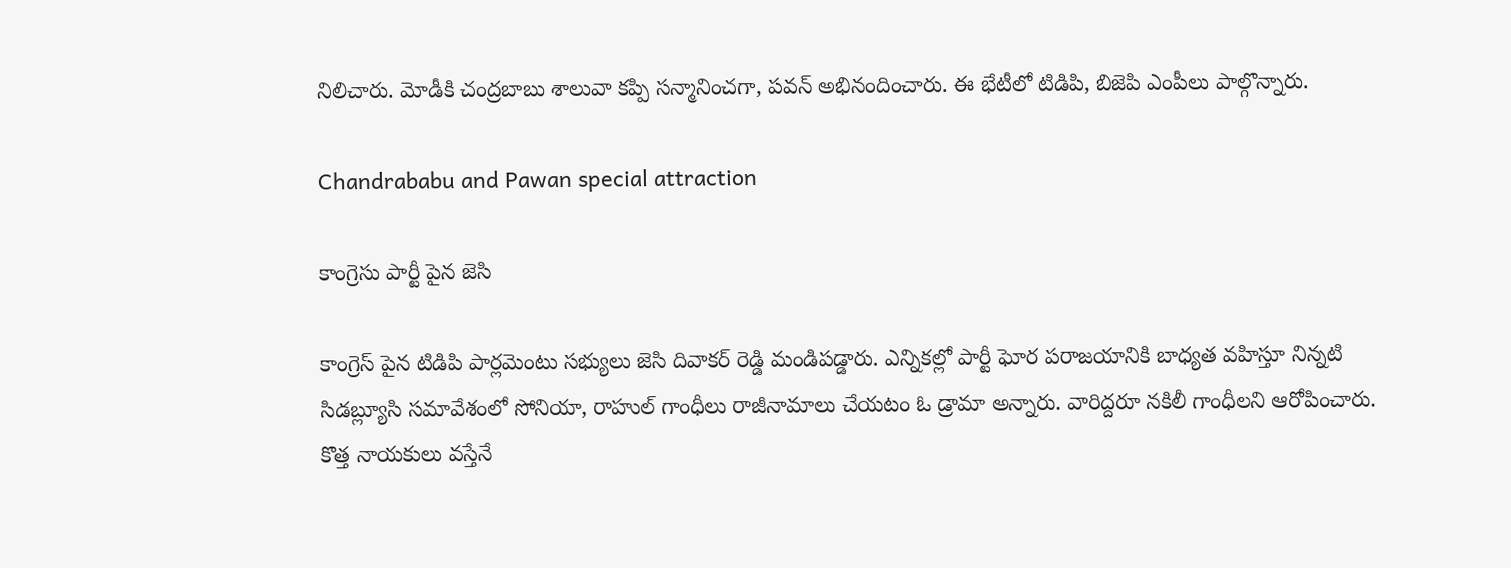నిలిచారు. మోడీకి చంద్రబాబు శాలువా కప్పి సన్మానించగా, పవన్ అభినందించారు. ఈ భేటీలో టిడిపి, బిజెపి ఎంపీలు పాల్గొన్నారు.

Chandrababu and Pawan special attraction

కాంగ్రెసు పార్టీ పైన జెసి

కాంగ్రెస్ పైన టిడిపి పార్లమెంటు సభ్యులు జెసి దివాకర్ రెడ్డి మండిపడ్డారు. ఎన్నికల్లో పార్టీ ఘోర పరాజయానికి బాధ్యత వహిస్తూ నిన్నటి సిడబ్ల్యూసి సమావేశంలో సోనియా, రాహుల్ గాంధీలు రాజీనామాలు చేయటం ఓ డ్రామా అన్నారు. వారిద్దరూ నకిలీ గాంధీలని ఆరోపించారు. కొత్త నాయకులు వస్తేనే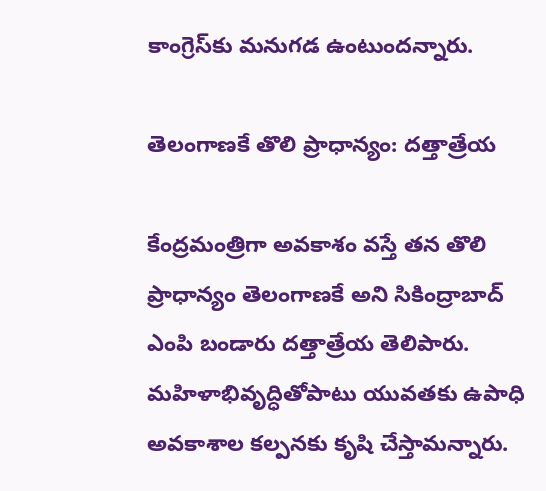కాంగ్రెస్‌కు మనుగడ ఉంటుందన్నారు.

తెలంగాణకే తొలి ప్రాధాన్యం: దత్తాత్రేయ

కేంద్రమంత్రిగా అవకాశం వస్తే తన తొలి ప్రాధాన్యం తెలంగాణకే అని సికింద్రాబాద్ ఎంపి బండారు దత్తాత్రేయ తెలిపారు. మహిళాభివృద్ధితోపాటు యువతకు ఉపాధి అవకాశాల కల్పనకు కృషి చేస్తామన్నారు.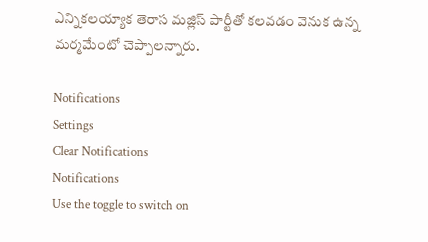ఎన్నికలయ్యాక తెరాస మజ్లిస్ పార్టీతో కలవడం వెనుక ఉన్న మర్మమేంటో చెప్పాలన్నారు.

Notifications
Settings
Clear Notifications
Notifications
Use the toggle to switch on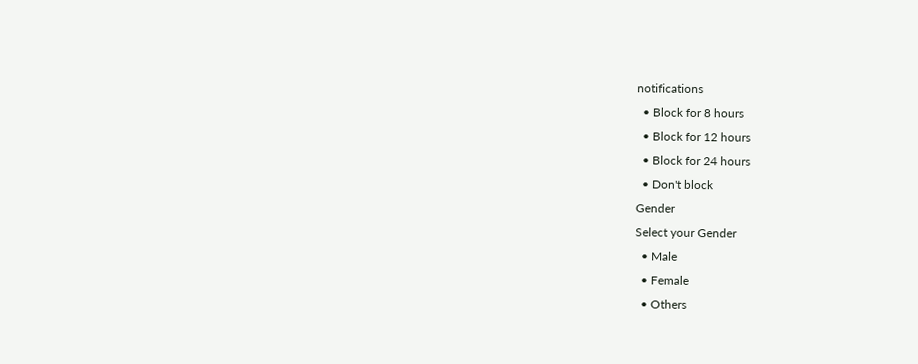notifications
  • Block for 8 hours
  • Block for 12 hours
  • Block for 24 hours
  • Don't block
Gender
Select your Gender
  • Male
  • Female
  • Others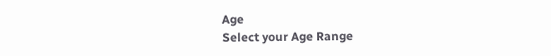Age
Select your Age Range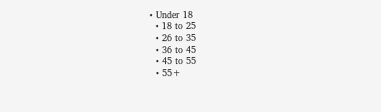• Under 18
  • 18 to 25
  • 26 to 35
  • 36 to 45
  • 45 to 55
  • 55+